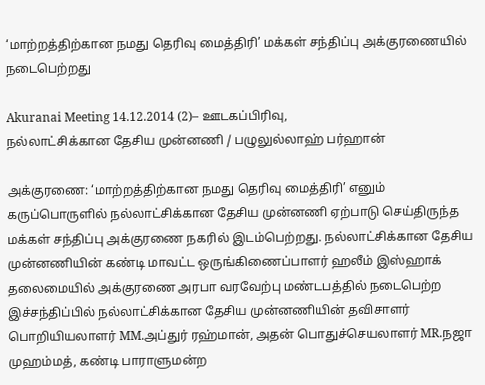‘மாற்றத்திற்கான நமது தெரிவு மைத்திரி’ மக்கள் சந்திப்பு அக்குரணையில் நடைபெற்றது

Akuranai Meeting 14.12.2014 (2)– ஊடகப்பிரிவு,
நல்லாட்சிக்கான தேசிய முன்னணி / பழுலுல்லாஹ் பர்ஹான்

அக்குரணை: ‘மாற்றத்திற்கான நமது தெரிவு மைத்திரி’ எனும் கருப்பொருளில் நல்லாட்சிக்கான தேசிய முன்னணி ஏற்பாடு செய்திருந்த மக்கள் சந்திப்பு அக்குரணை நகரில் இடம்பெற்றது. நல்லாட்சிக்கான தேசிய முன்னணியின் கண்டி மாவட்ட ஒருங்கிணைப்பாளர் ஹலீம் இஸ்ஹாக் தலைமையில் அக்குரணை அரபா வரவேற்பு மண்டபத்தில் நடைபெற்ற இச்சந்திப்பில் நல்லாட்சிக்கான தேசிய முன்னணியின் தவிசாளர் பொறியியலாளர் MM.அப்துர் ரஹ்மான், அதன் பொதுச்செயலாளர் MR.நஜா முஹம்மத், கண்டி பாராளுமன்ற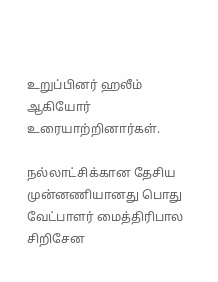உறுப்பினர் ஹலீம் ஆகியோர் உரையாற்றினார்கள்.

நல்லாட்சிக்கான தேசிய முன்னணியானது பொது வேட்பாளர் மைத்திரிபால சிறிசேன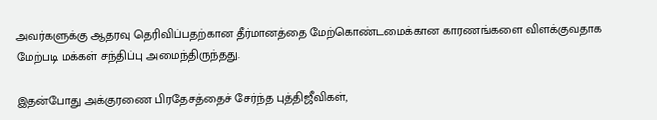அவர்களுக்கு ஆதரவு தெரிவிப்பதற்கான தீர்மானத்தை மேற்கொண்டமைக்கான காரணங்களை விளக்குவதாக மேற்படி மக்கள் சந்திப்பு அமைந்திருந்தது.

இதன்போது அக்குரணை பிரதேசத்தைச் சேர்ந்த புத்திஜீவிகள்,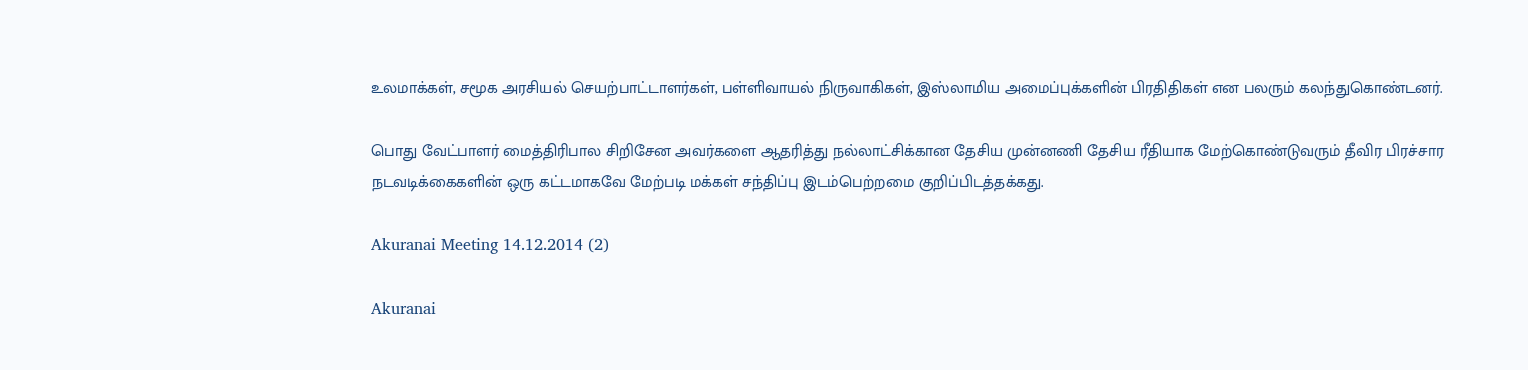உலமாக்கள், சமூக அரசியல் செயற்பாட்டாளர்கள், பள்ளிவாயல் நிருவாகிகள், இஸ்லாமிய அமைப்புக்களின் பிரதிதிகள் என பலரும் கலந்துகொண்டனர்.

பொது வேட்பாளர் மைத்திரிபால சிறிசேன அவர்களை ஆதரித்து நல்லாட்சிக்கான தேசிய முன்னணி தேசிய ரீதியாக மேற்கொண்டுவரும் தீவிர பிரச்சார நடவடிக்கைகளின் ஒரு கட்டமாகவே மேற்படி மக்கள் சந்திப்பு இடம்பெற்றமை குறிப்பிடத்தக்கது.

Akuranai Meeting 14.12.2014 (2)

Akuranai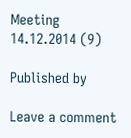Meeting 14.12.2014 (9)

Published by

Leave a comment